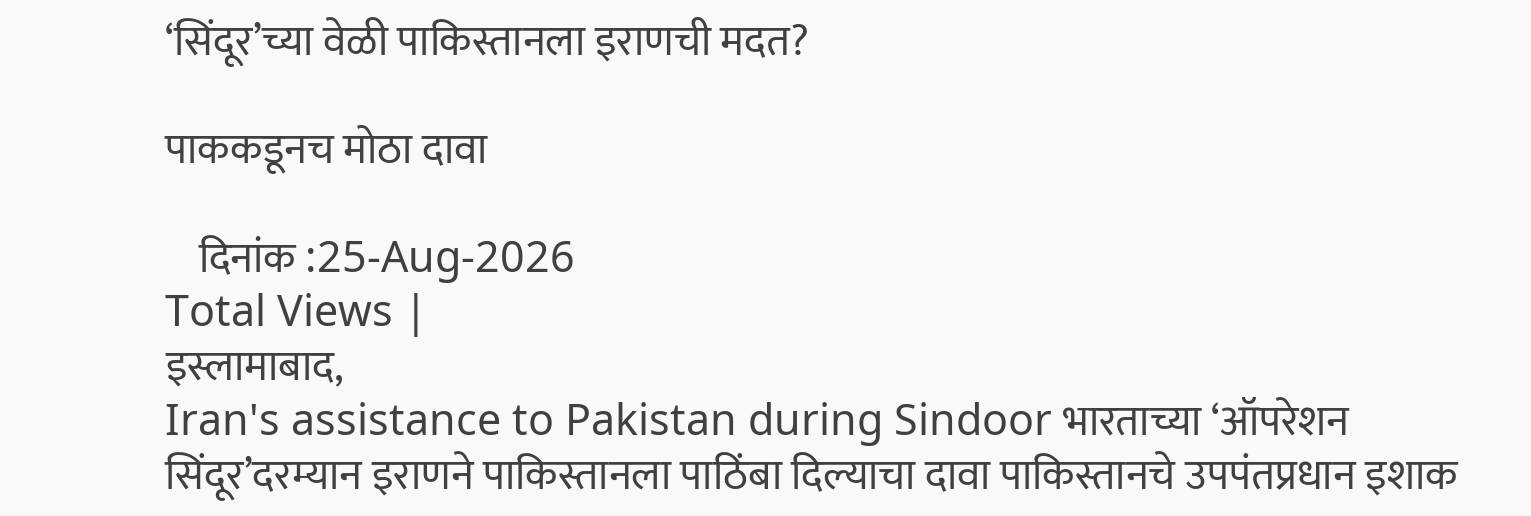‘सिंदूर’च्या वेळी पाकिस्तानला इराणची मदत?

पाककडूनच मोठा दावा

    दिनांक :25-Aug-2026
Total Views |
इस्लामाबाद,
Iran's assistance to Pakistan during Sindoor भारताच्या ‘ऑपरेशन सिंदूर’दरम्यान इराणने पाकिस्तानला पाठिंबा दिल्याचा दावा पाकिस्तानचे उपपंतप्रधान इशाक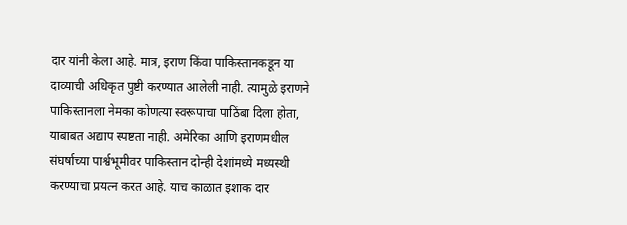दार यांनी केला आहे. मात्र, इराण किंवा पाकिस्तानकडून या दाव्याची अधिकृत पुष्टी करण्यात आलेली नाही. त्यामुळे इराणने पाकिस्तानला नेमका कोणत्या स्वरूपाचा पाठिंबा दिला होता, याबाबत अद्याप स्पष्टता नाही. अमेरिका आणि इराणमधील संघर्षाच्या पार्श्वभूमीवर पाकिस्तान दोन्ही देशांमध्ये मध्यस्थी करण्याचा प्रयत्न करत आहे. याच काळात इशाक दार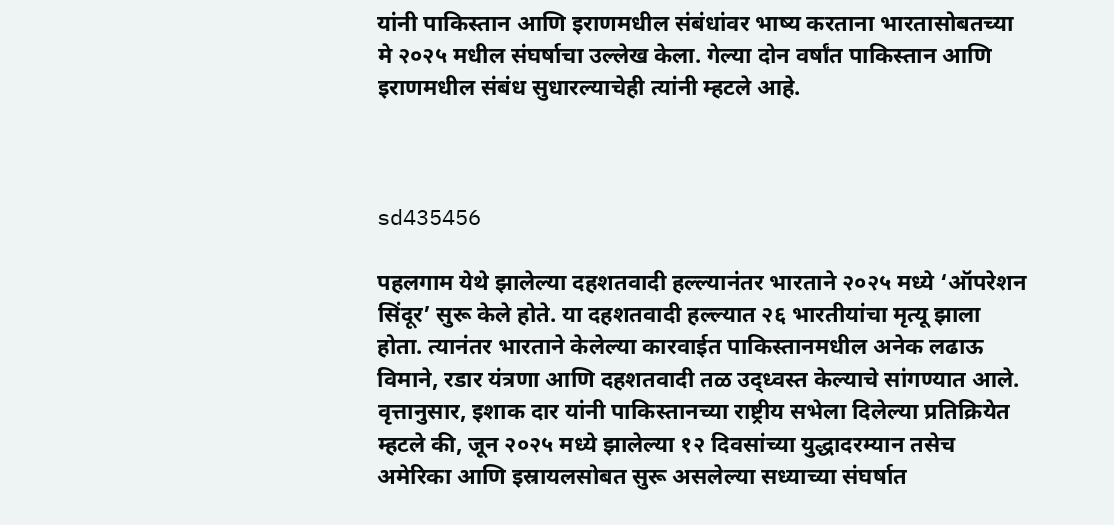यांनी पाकिस्तान आणि इराणमधील संबंधांवर भाष्य करताना भारतासोबतच्या मे २०२५ मधील संघर्षाचा उल्लेख केला. गेल्या दोन वर्षांत पाकिस्तान आणि इराणमधील संबंध सुधारल्याचेही त्यांनी म्हटले आहे.



sd435456

पहलगाम येथे झालेल्या दहशतवादी हल्ल्यानंतर भारताने २०२५ मध्ये ‘ऑपरेशन सिंदूर’ सुरू केले होते. या दहशतवादी हल्ल्यात २६ भारतीयांचा मृत्यू झाला होता. त्यानंतर भारताने केलेल्या कारवाईत पाकिस्तानमधील अनेक लढाऊ विमाने, रडार यंत्रणा आणि दहशतवादी तळ उद्ध्वस्त केल्याचे सांगण्यात आले. वृत्तानुसार, इशाक दार यांनी पाकिस्तानच्या राष्ट्रीय सभेला दिलेल्या प्रतिक्रियेत म्हटले की, जून २०२५ मध्ये झालेल्या १२ दिवसांच्या युद्धादरम्यान तसेच अमेरिका आणि इस्रायलसोबत सुरू असलेल्या सध्याच्या संघर्षात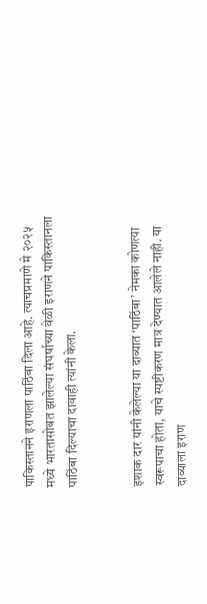पाकिस्तानने इराणला पाठिंबा दिला आहे. त्याचप्रमाणे मे २०२५ मध्ये भारतासोबत झालेल्या संघर्षाच्या वेळी इराणने पाकिस्तानला पाठिंबा दिल्याचा दावाही त्यांनी केला.


इशाक दार यांनी केलेल्या या दाव्यात ‘पाठिंबा’ नेमका कोणत्या स्वरूपाचा होता, याचे स्पष्टीकरण मात्र देण्यात आलेले नाही. या दाव्याला इराण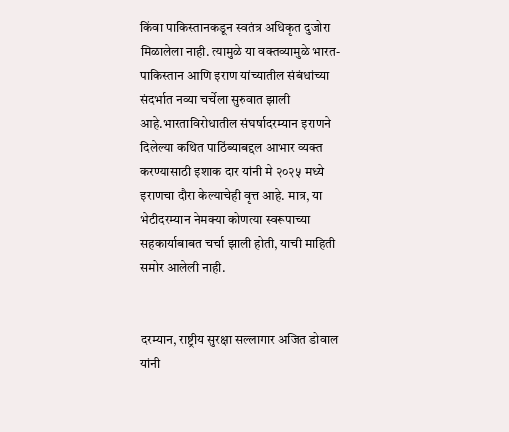किंवा पाकिस्तानकडून स्वतंत्र अधिकृत दुजोरा मिळालेला नाही. त्यामुळे या वक्तव्यामुळे भारत-पाकिस्तान आणि इराण यांच्यातील संबंधांच्या संदर्भात नव्या चर्चेला सुरुवात झाली आहे.भारताविरोधातील संघर्षादरम्यान इराणने दिलेल्या कथित पाठिंब्याबद्दल आभार व्यक्त करण्यासाठी इशाक दार यांनी मे २०२५ मध्ये इराणचा दौरा केल्याचेही वृत्त आहे. मात्र, या भेटीदरम्यान नेमक्या कोणत्या स्वरूपाच्या सहकार्याबाबत चर्चा झाली होती, याची माहिती समोर आलेली नाही.


दरम्यान, राष्ट्रीय सुरक्षा सल्लागार अजित डोवाल यांनी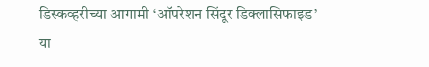डिस्कव्हरीच्या आगामी ‘ऑपरेशन सिंदूर डिक्लासिफाइड’ या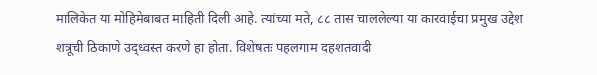मालिकेत या मोहिमेबाबत माहिती दिली आहे. त्यांच्या मते, ८८ तास चाललेल्या या कारवाईचा प्रमुख उद्देश शत्रूची ठिकाणे उद्ध्वस्त करणे हा होता. विशेषतः पहलगाम दहशतवादी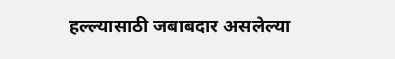हल्ल्यासाठी जबाबदार असलेल्या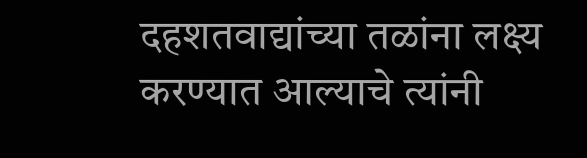दहशतवाद्यांच्या तळांना लक्ष्य करण्यात आल्याचे त्यांनी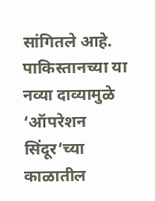सांगितले आहे. पाकिस्तानच्या या नव्या दाव्यामुळे ‘ऑपरेशन सिंदूर’च्या काळातील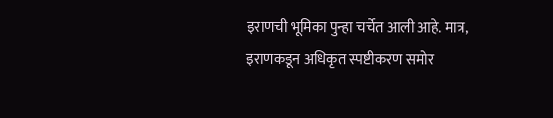इराणची भूमिका पुन्हा चर्चेत आली आहे. मात्र, इराणकडून अधिकृत स्पष्टीकरण समोर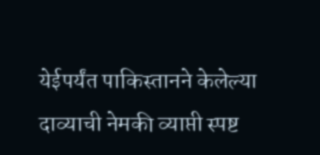येईपर्यंत पाकिस्तानने केलेल्या दाव्याची नेमकी व्याप्ती स्पष्ट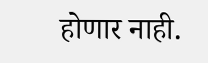होणार नाही.